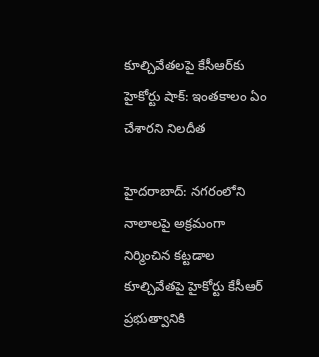కూల్చివేతలపై కేసీఆర్‌కు హైకోర్టు షాక్: ఇంతకాలం ఏం చేశారని నిలదీత

హైదరాబాద్: నగరంలోని నాలాలపై అక్రమంగా నిర్మించిన కట్టడాల కూల్చివేతపై హైకోర్టు కేసీఆర్ ప్రభుత్వానికి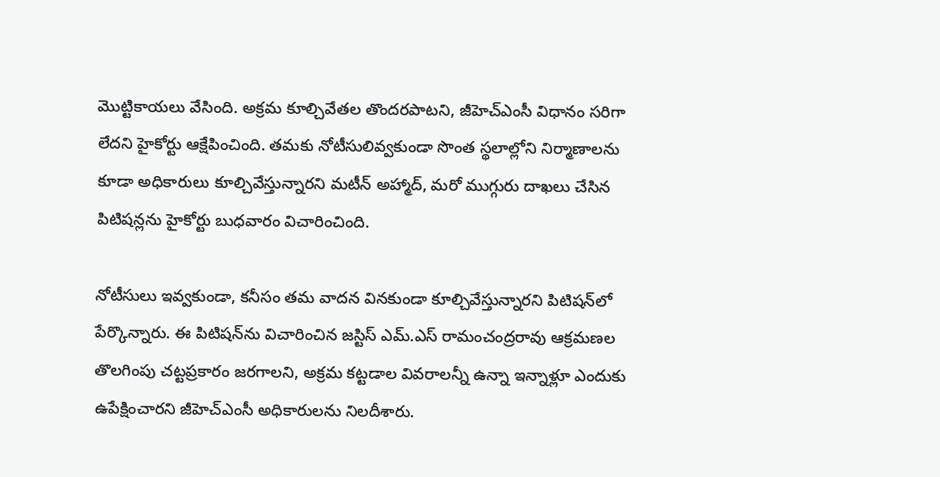మొట్టికాయలు వేసింది. అక్రమ కూల్చివేతల తొందరపాటని, జీహెచ్ఎంసీ విధానం సరిగా లేదని హైకోర్టు ఆక్షేపించింది. తమకు నోటీసులివ్వకుండా సొంత స్థలాల్లోని నిర్మాణాలను కూడా అధికారులు కూల్చివేస్తున్నారని మటీన్ అహ్మాద్, మరో ముగ్గురు దాఖలు చేసిన పిటిషన్లను హైకోర్టు బుధవారం విచారించింది.

నోటీసులు ఇవ్వకుండా, కనీసం తమ వాదన వినకుండా కూల్చివేస్తున్నారని పిటిషన్‌లో పేర్కొన్నారు. ఈ పిటిషన్‌ను విచారించిన జస్టిస్ ఎమ్.ఎస్ రామంచంద్రరావు ఆక్రమణల తొలగింపు చట్టప్రకారం జరగాలని, అక్రమ కట్టడాల వివరాలన్నీ ఉన్నా ఇన్నాళ్లూ ఎందుకు ఉపేక్షించారని జీహెచ్ఎంసీ అధికారులను నిలదీశారు.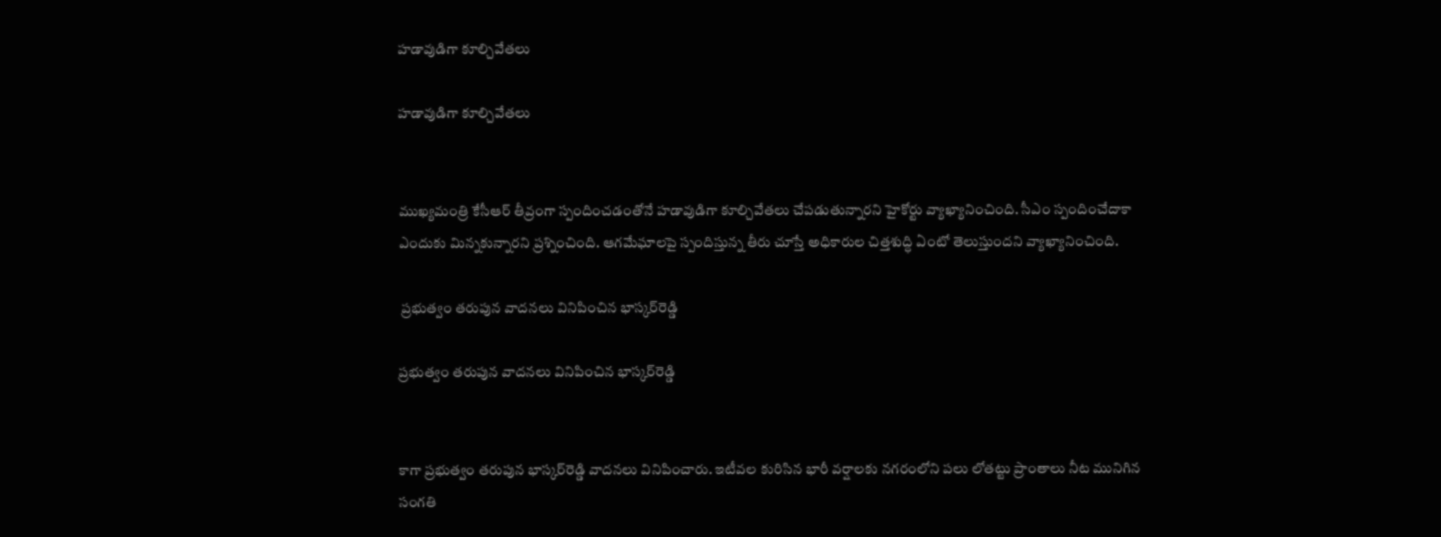హడావుడిగా కూల్చివేతలు

హడావుడిగా కూల్చివేతలు


ముఖ్యమంత్రి కేసీఆర్ తీవ్రంగా స్పందించడంతోనే హడావుడిగా కూల్చివేతలు చేపడుతున్నారని హైకోర్టు వ్యాఖ్యానించింది. సీఎం స్పందించేదాకా ఎందుకు మిన్నకున్నారని ప్రశ్నించింది. ఆగమేఘాలపై స్పందిస్తున్న తీరు చూస్తే అధికారుల చిత్తశుద్ధి ఏంటో తెలుస్తుందని వ్యాఖ్యానించింది.

 ప్రభుత్వం తరుపున వాదనలు వినిపించిన భాస్కర్‌రెడ్డి

ప్రభుత్వం తరుపున వాదనలు వినిపించిన భాస్కర్‌రెడ్డి


కాగా ప్రభుత్వం తరుపున భాస్కర్‌రెడ్డి వాదనలు వినిపించారు. ఇటీవల కురిసిన భారీ వర్షాలకు నగరంలోని పలు లోతట్టు ప్రాంతాలు నీట మునిగిన సంగతి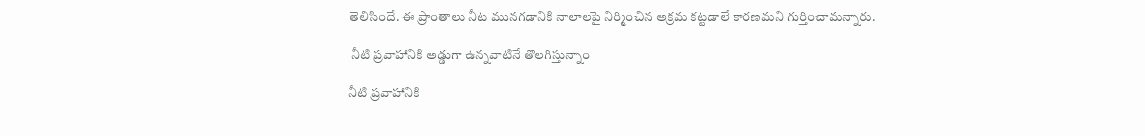తెలిసిందే. ఈ ప్రాంతాలు నీట మునగడానికి నాలాలపై నిర్మించిన అక్రమ కట్టడాలే కారణమని గుర్తించామన్నారు.

 నీటి ప్రవాహానికి అడ్డుగా ఉన్నవాటినే తొలగిస్తున్నాం

నీటి ప్రవాహానికి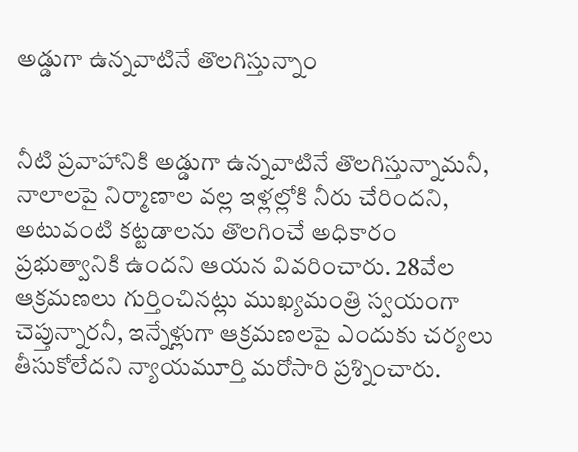అడ్డుగా ఉన్నవాటినే తొలగిస్తున్నాం


నీటి ప్రవాహానికి అడ్డుగా ఉన్నవాటినే తొలగిస్తున్నామనీ, నాలాలపై నిర్మాణాల వల్ల ఇళ్లల్లోకి నీరు చేరిందని, అటువంటి కట్టడాలను తొలగించే అధికారం ప్రభుత్వానికి ఉందని ఆయన వివరించారు. 28వేల ఆక్రమణలు గుర్తించినట్లు ముఖ్యమంత్రి స్వయంగా చెప్తున్నారనీ, ఇన్నేళ్లుగా ఆక్రమణలపై ఎందుకు చర్యలు తీసుకోలేదని న్యాయమూర్తి మరోసారి ప్రశ్నించారు.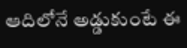ఆదిలోనే అడ్డుకుంటే ఈ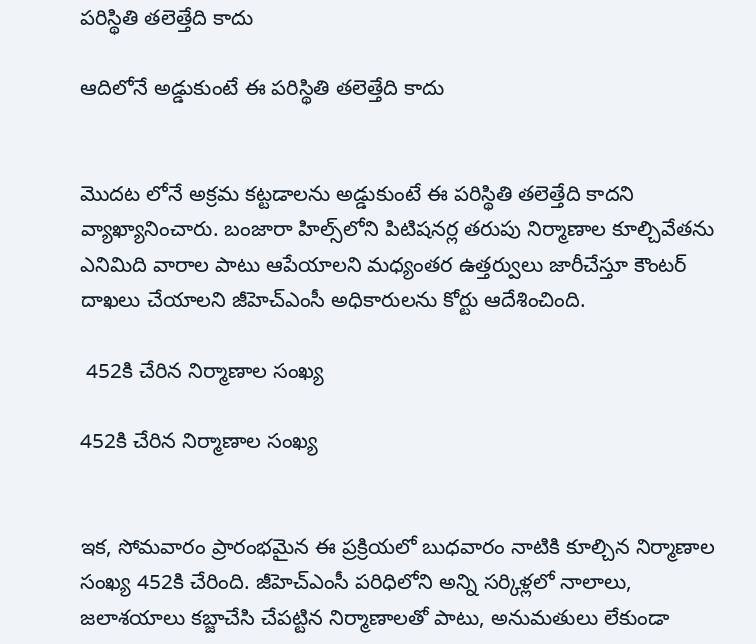పరిస్థితి తలెత్తేది కాదు

ఆదిలోనే అడ్డుకుంటే ఈ పరిస్థితి తలెత్తేది కాదు


మొదట లోనే అక్రమ కట్టడాలను అడ్డుకుంటే ఈ పరిస్థితి తలెత్తేది కాదని వ్యాఖ్యానించారు. బంజారా హిల్స్‌లోని పిటిషనర్ల తరుపు నిర్మాణాల కూల్చివేతను ఎనిమిది వారాల పాటు ఆపేయాలని మధ్యంతర ఉత్తర్వులు జారీచేస్తూ కౌంటర్‌ దాఖలు చేయాలని జీహెచ్‌ఎంసీ అధికారులను కోర్టు ఆదేశించింది.

 452కి చేరిన నిర్మాణాల సంఖ్య

452కి చేరిన నిర్మాణాల సంఖ్య


ఇక, సోమవారం ప్రారంభమైన ఈ ప్రక్రియలో బుధవారం నాటికి కూల్చిన నిర్మాణాల సంఖ్య 452కి చేరింది. జీహెచ్‌ఎంసీ పరిధిలోని అన్ని సర్కిళ్లలో నాలాలు, జలాశయాలు కబ్జాచేసి చేపట్టిన నిర్మాణాలతో పాటు, అనుమతులు లేకుండా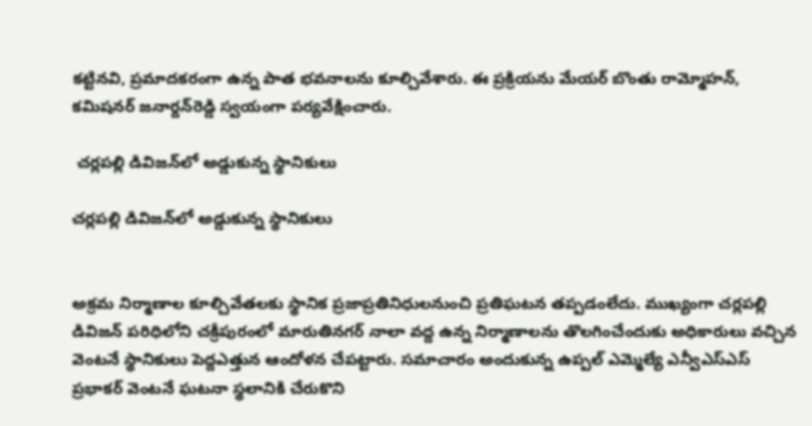కట్టినవి, ప్రమాదకరంగా ఉన్న పాత భవనాలను కూల్చివేశారు. ఈ ప్రక్రియను మేయర్ బొంతు రామ్మోహన్, కమిషనర్ జనార్దన్‌రెడ్డి స్వయంగా పర్యవేక్షించారు.

 చర్లపల్లి డివిజన్‌లో అడ్డుకున్న స్థానికులు

చర్లపల్లి డివిజన్‌లో అడ్డుకున్న స్థానికులు


అక్రమ నిర్మాణాల కూల్చివేతలకు స్థానిక ప్రజాప్రతినిధులనుంచి ప్రతిఘటన తప్పడంలేదు. ముఖ్యంగా చర్లపల్లి డివిజన్ పరిధిలోని చక్రీపురంలో మారుతినగర్ నాలా వద్ద ఉన్న నిర్మాణాలను తొలగించేందుకు అధికారులు వచ్చిన వెంటనే స్థానికులు పెద్దఎత్తున ఆందోళన చేపట్టారు. సమాచారం అందుకున్న ఉప్పల్ ఎమ్మెల్యే ఎన్వీఎస్‌ఎస్ ప్రభాకర్ వెంటనే ఘటనా స్థలానికి చేరుకొని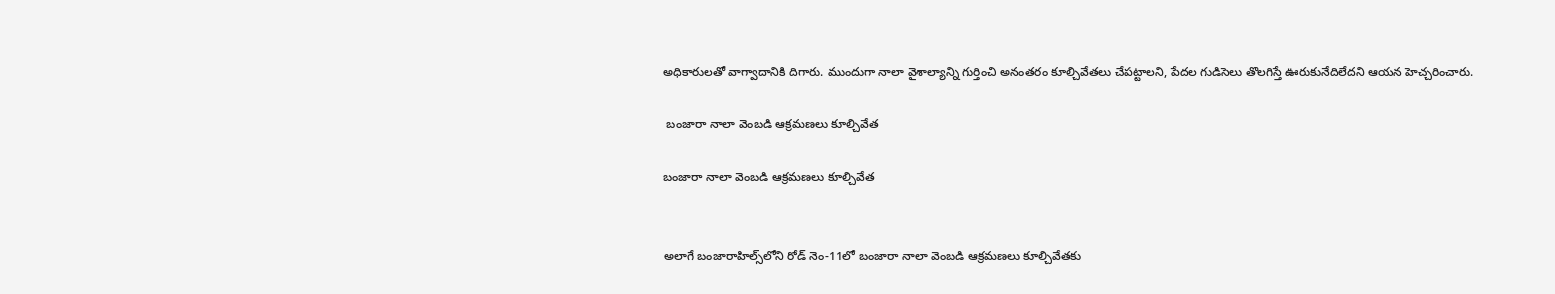అధికారులతో వాగ్వాదానికి దిగారు. ముందుగా నాలా వైశాల్యాన్ని గుర్తించి అనంతరం కూల్చివేతలు చేపట్టాలని, పేదల గుడిసెలు తొలగిస్తే ఊరుకునేదిలేదని ఆయన హెచ్చరించారు.

 బంజారా నాలా వెంబడి ఆక్రమణలు కూల్చివేత

బంజారా నాలా వెంబడి ఆక్రమణలు కూల్చివేత


అలాగే బంజారాహిల్స్‌లోని రోడ్ నెం-11లో బంజారా నాలా వెంబడి ఆక్రమణలు కూల్చివేతకు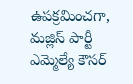ఉపక్రమించగా, మజ్లిస్ పార్టీ ఎమ్మెల్యే కౌసర్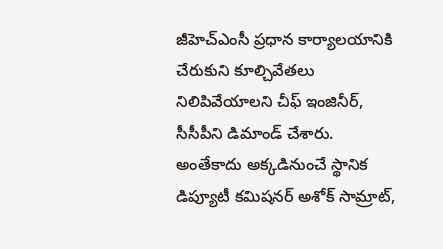జీహెచ్‌ఎంసీ ప్రధాన కార్యాలయానికి చేరుకుని కూల్చివేతలు నిలిపివేయాలని చీఫ్ ఇంజినీర్, సీసీపీని డిమాండ్ చేశారు. అంతేకాదు అక్కడినుంచే స్థానిక డిప్యూటీ కమిషనర్ అశోక్ సామ్రాట్,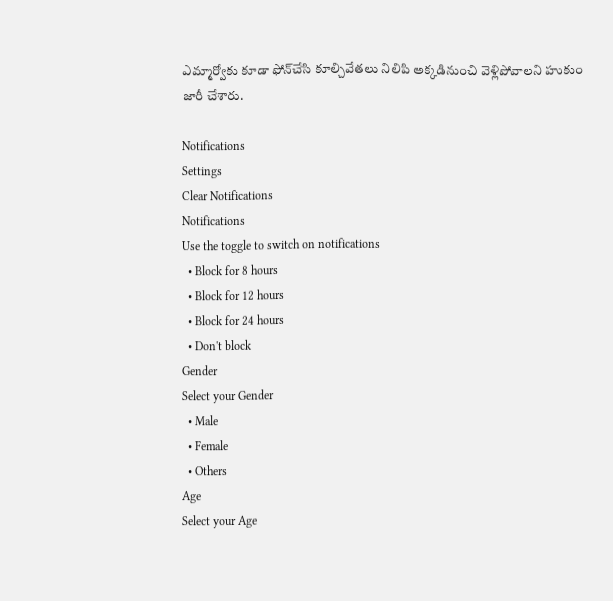ఎమ్మార్వోకు కూడా ఫోన్‌చేసి కూల్చివేతలు నిలిపి అక్కడినుంచి వెళ్లిపోవాలని హుకుం జారీ చేశారు.

Notifications
Settings
Clear Notifications
Notifications
Use the toggle to switch on notifications
  • Block for 8 hours
  • Block for 12 hours
  • Block for 24 hours
  • Don't block
Gender
Select your Gender
  • Male
  • Female
  • Others
Age
Select your Age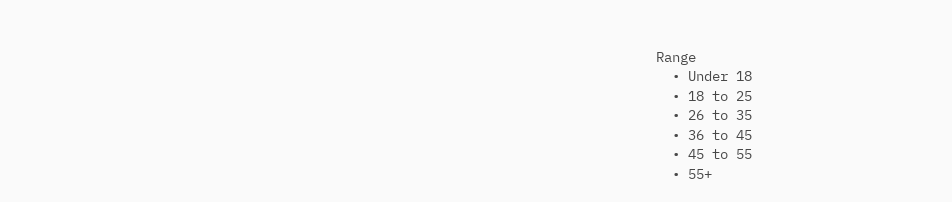Range
  • Under 18
  • 18 to 25
  • 26 to 35
  • 36 to 45
  • 45 to 55
  • 55+